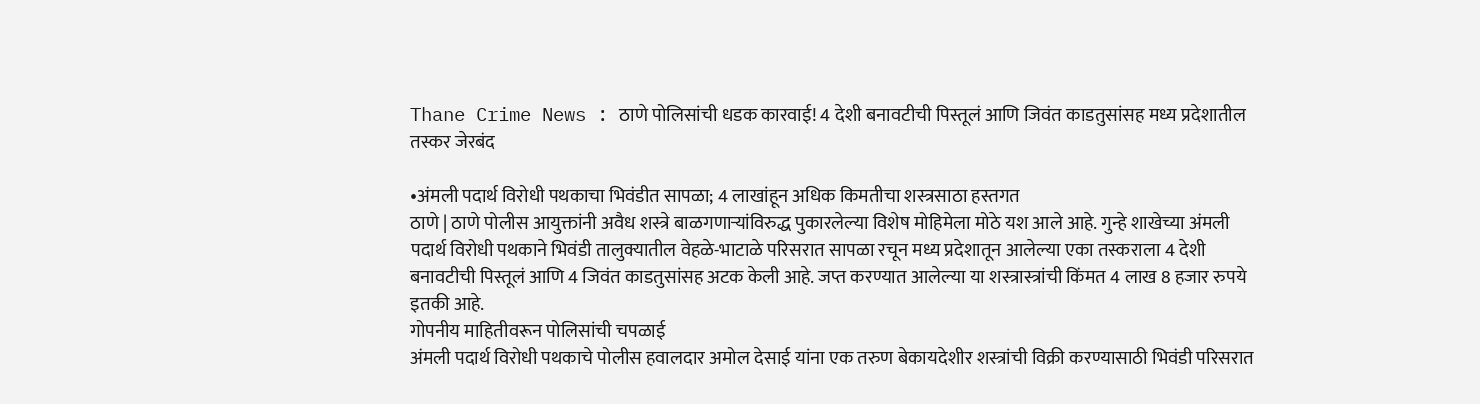Thane Crime News : ठाणे पोलिसांची धडक कारवाई! 4 देशी बनावटीची पिस्तूलं आणि जिवंत काडतुसांसह मध्य प्रदेशातील तस्कर जेरबंद

•अंमली पदार्थ विरोधी पथकाचा भिवंडीत सापळा; 4 लाखांहून अधिक किमतीचा शस्त्रसाठा हस्तगत
ठाणे | ठाणे पोलीस आयुक्तांनी अवैध शस्त्रे बाळगणाऱ्यांविरुद्ध पुकारलेल्या विशेष मोहिमेला मोठे यश आले आहे. गुन्हे शाखेच्या अंमली पदार्थ विरोधी पथकाने भिवंडी तालुक्यातील वेहळे-भाटाळे परिसरात सापळा रचून मध्य प्रदेशातून आलेल्या एका तस्कराला 4 देशी बनावटीची पिस्तूलं आणि 4 जिवंत काडतुसांसह अटक केली आहे. जप्त करण्यात आलेल्या या शस्त्रास्त्रांची किंमत 4 लाख 8 हजार रुपये इतकी आहे.
गोपनीय माहितीवरून पोलिसांची चपळाई
अंमली पदार्थ विरोधी पथकाचे पोलीस हवालदार अमोल देसाई यांना एक तरुण बेकायदेशीर शस्त्रांची विक्री करण्यासाठी भिवंडी परिसरात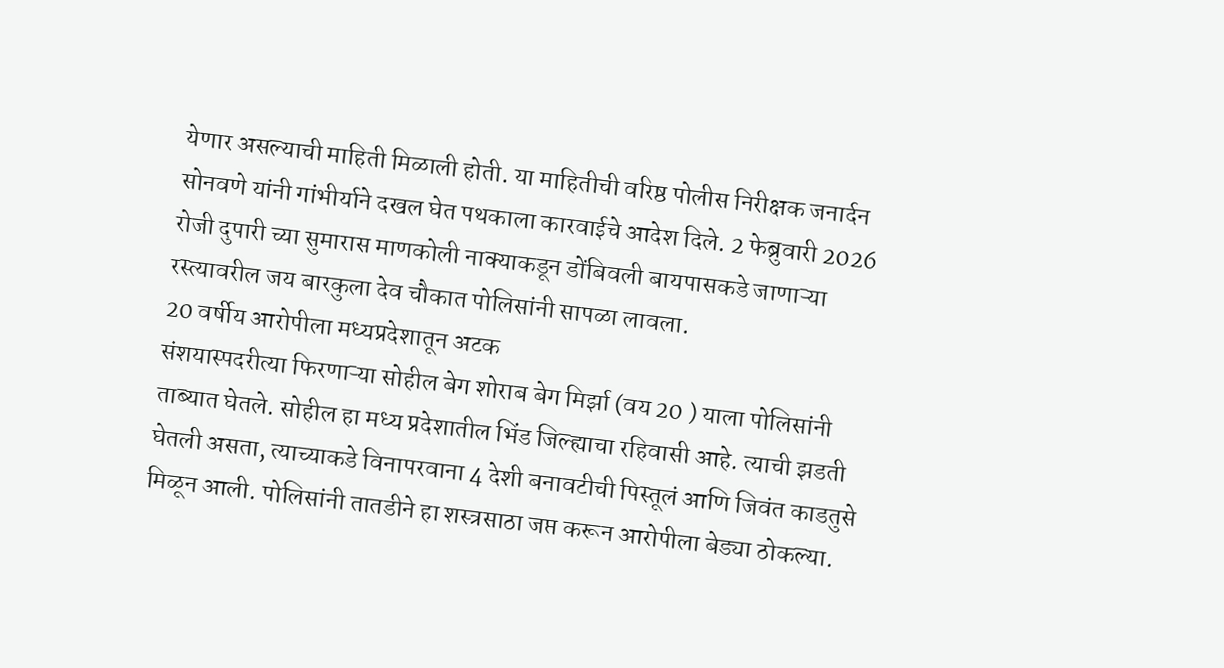येणार असल्याची माहिती मिळाली होती. या माहितीची वरिष्ठ पोलीस निरीक्षक जनार्दन सोनवणे यांनी गांभीर्याने दखल घेत पथकाला कारवाईचे आदेश दिले. 2 फेब्रुवारी 2026 रोजी दुपारी च्या सुमारास माणकोली नाक्याकडून डोंबिवली बायपासकडे जाणाऱ्या रस्त्यावरील जय बारकुला देव चौकात पोलिसांनी सापळा लावला.
20 वर्षीय आरोपीला मध्यप्रदेशातून अटक
संशयास्पदरीत्या फिरणाऱ्या सोहील बेग शोराब बेग मिर्झा (वय 20 ) याला पोलिसांनी ताब्यात घेतले. सोहील हा मध्य प्रदेशातील भिंड जिल्ह्याचा रहिवासी आहे. त्याची झडती घेतली असता, त्याच्याकडे विनापरवाना 4 देशी बनावटीची पिस्तूलं आणि जिवंत काडतुसे मिळून आली. पोलिसांनी तातडीने हा शस्त्रसाठा जप्त करून आरोपीला बेड्या ठोकल्या.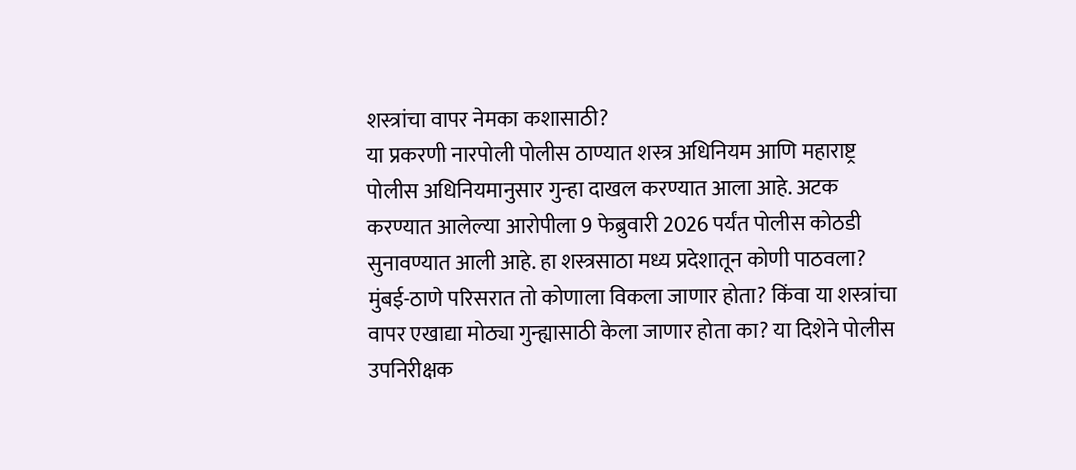शस्त्रांचा वापर नेमका कशासाठी?
या प्रकरणी नारपोली पोलीस ठाण्यात शस्त्र अधिनियम आणि महाराष्ट्र पोलीस अधिनियमानुसार गुन्हा दाखल करण्यात आला आहे. अटक करण्यात आलेल्या आरोपीला 9 फेब्रुवारी 2026 पर्यंत पोलीस कोठडी सुनावण्यात आली आहे. हा शस्त्रसाठा मध्य प्रदेशातून कोणी पाठवला? मुंबई-ठाणे परिसरात तो कोणाला विकला जाणार होता? किंवा या शस्त्रांचा वापर एखाद्या मोठ्या गुन्ह्यासाठी केला जाणार होता का? या दिशेने पोलीस उपनिरीक्षक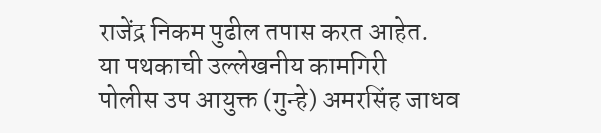राजेंद्र निकम पुढील तपास करत आहेत.
या पथकाची उल्लेखनीय कामगिरी
पोलीस उप आयुक्त (गुन्हे) अमरसिंह जाधव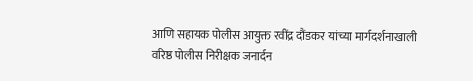आणि सहायक पोलीस आयुक्त रवींद्र दौंडकर यांच्या मार्गदर्शनाखाली वरिष्ठ पोलीस निरीक्षक जनार्दन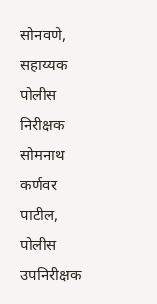सोनवणे, सहाय्यक पोलीस निरीक्षक सोमनाथ कर्णवर पाटील, पोलीस उपनिरीक्षक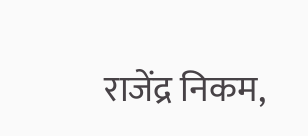राजेंद्र निकम,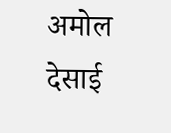अमोल देसाई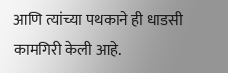आणि त्यांच्या पथकाने ही धाडसी कामगिरी केली आहे.